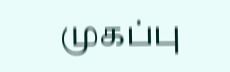முகப்பு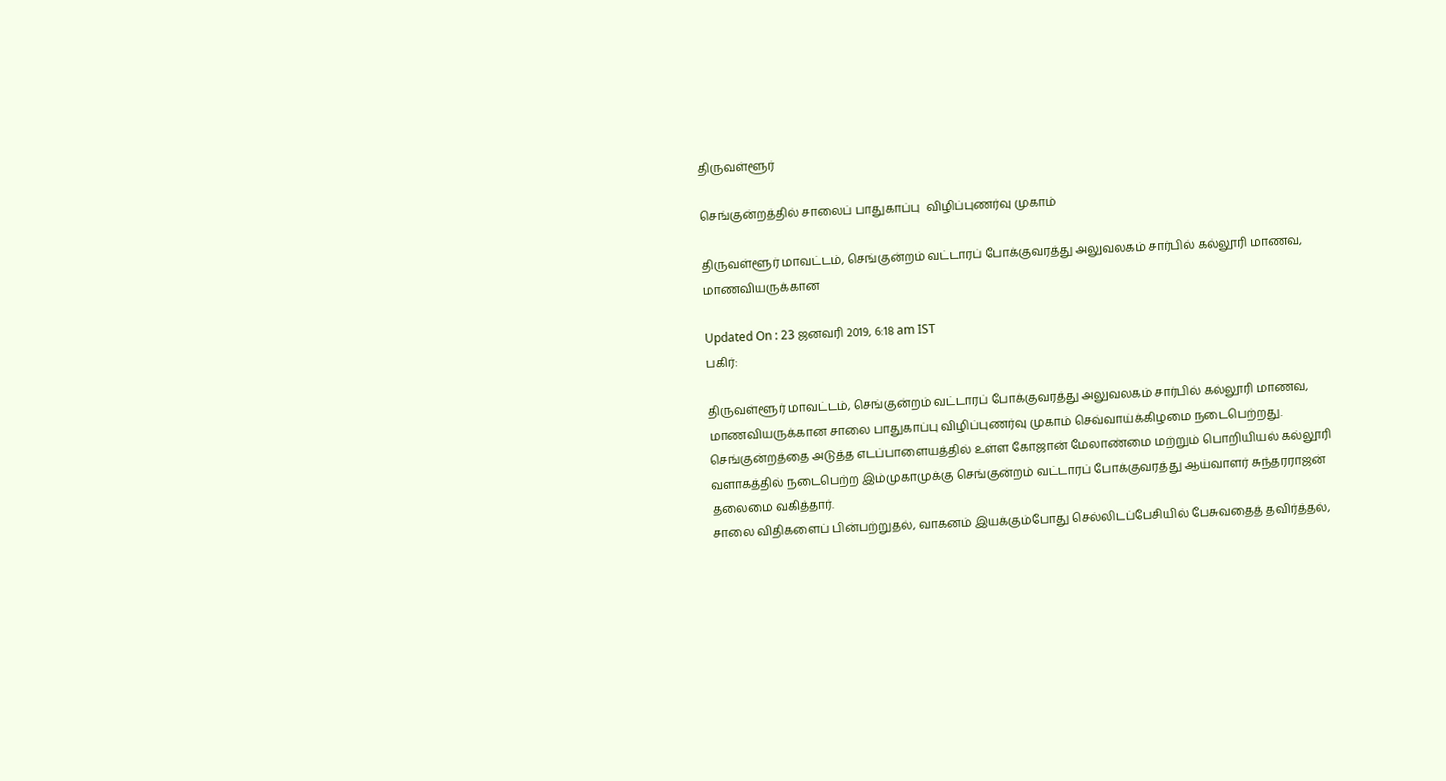திருவள்ளூர்

செங்குன்றத்தில் சாலைப் பாதுகாப்பு  விழிப்புணர்வு முகாம்

திருவள்ளூர் மாவட்டம், செங்குன்றம் வட்டாரப் போக்குவரத்து அலுவலகம் சார்பில் கல்லூரி மாணவ, மாணவியருக்கான

Updated On : 23 ஜனவரி 2019, 6:18 am IST
பகிர்:

திருவள்ளூர் மாவட்டம், செங்குன்றம் வட்டாரப் போக்குவரத்து அலுவலகம் சார்பில் கல்லூரி மாணவ, மாணவியருக்கான சாலை பாதுகாப்பு விழிப்புணர்வு முகாம் செவ்வாய்க்கிழமை நடைபெற்றது.
செங்குன்றத்தை அடுத்த எடப்பாளையத்தில் உள்ள கோஜான் மேலாண்மை மற்றும் பொறியியல் கல்லூரி வளாகத்தில் நடைபெற்ற இம்முகாமுக்கு செங்குன்றம் வட்டாரப் போக்குவரத்து ஆய்வாளர் சுந்தரராஜன் தலைமை வகித்தார்.
சாலை விதிகளைப் பின்பற்றுதல், வாகனம் இயக்கும்போது செல்லிடப்பேசியில் பேசுவதைத் தவிர்த்தல்,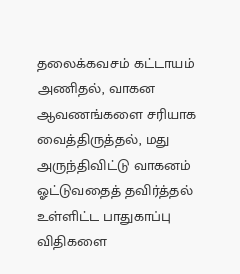தலைக்கவசம் கட்டாயம் அணிதல், வாகன ஆவணங்களை சரியாக வைத்திருத்தல், மது அருந்திவிட்டு வாகனம் ஓட்டுவதைத் தவிர்த்தல் உள்ளிட்ட பாதுகாப்பு விதிகளை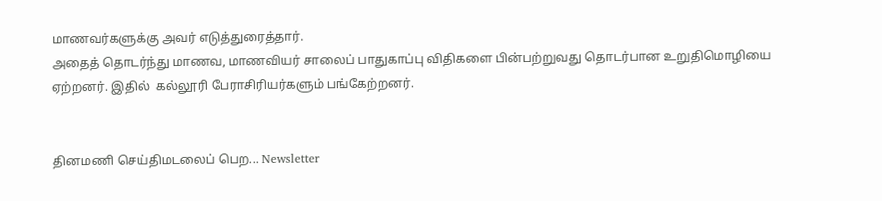மாணவர்களுக்கு அவர் எடுத்துரைத்தார்.
அதைத் தொடர்ந்து மாணவ, மாணவியர் சாலைப் பாதுகாப்பு விதிகளை பின்பற்றுவது தொடர்பான உறுதிமொழியை ஏற்றனர். இதில்  கல்லூரி பேராசிரியர்களும் பங்கேற்றனர்.


தினமணி செய்திமடலைப் பெற... Newsletter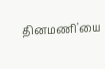தினமணி'யை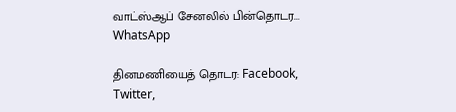வாட்ஸ்ஆப் சேனலில் பின்தொடர... WhatsApp

தினமணியைத் தொடர: Facebook, Twitter,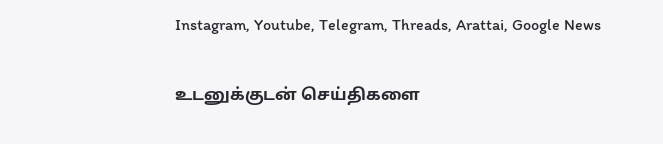Instagram, Youtube, Telegram, Threads, Arattai, Google News

உடனுக்குடன் செய்திகளை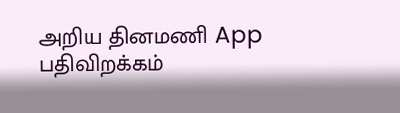அறிய தினமணி App பதிவிறக்கம்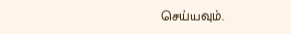செய்யவும்.